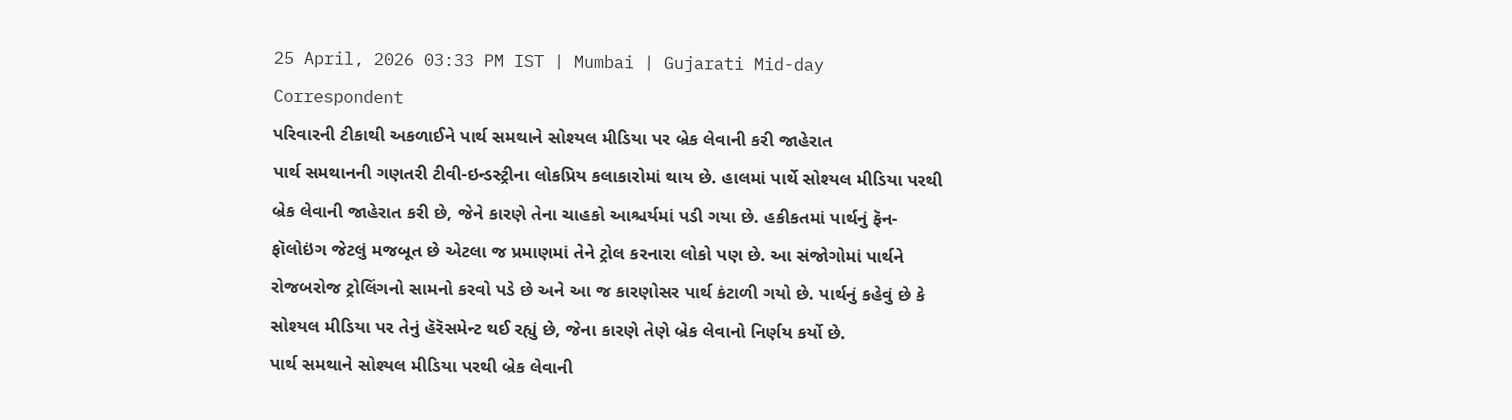25 April, 2026 03:33 PM IST | Mumbai | Gujarati Mid-day Correspondent
પરિવારની ટીકાથી અકળાઈને પાર્થ સમથાને સોશ્યલ મીડિયા પર બ્રેક લેવાની કરી જાહેરાત
પાર્થ સમથાનની ગણતરી ટીવી-ઇન્ડસ્ટ્રીના લોકપ્રિય કલાકારોમાં થાય છે. હાલમાં પાર્થે સોશ્યલ મીડિયા પરથી બ્રેક લેવાની જાહેરાત કરી છે, જેને કારણે તેના ચાહકો આશ્ચર્યમાં પડી ગયા છે. હકીકતમાં પાર્થનું ફૅન-ફૉલોઇંગ જેટલું મજબૂત છે એટલા જ પ્રમાણમાં તેને ટ્રોલ કરનારા લોકો પણ છે. આ સંજોગોમાં પાર્થને રોજબરોજ ટ્રોલિંગનો સામનો કરવો પડે છે અને આ જ કારણોસર પાર્થ કંટાળી ગયો છે. પાર્થનું કહેવું છે કે સોશ્યલ મીડિયા પર તેનું હૅરૅસમેન્ટ થઈ રહ્યું છે, જેના કારણે તેણે બ્રેક લેવાનો નિર્ણય કર્યો છે.
પાર્થ સમથાને સોશ્યલ મીડિયા પરથી બ્રેક લેવાની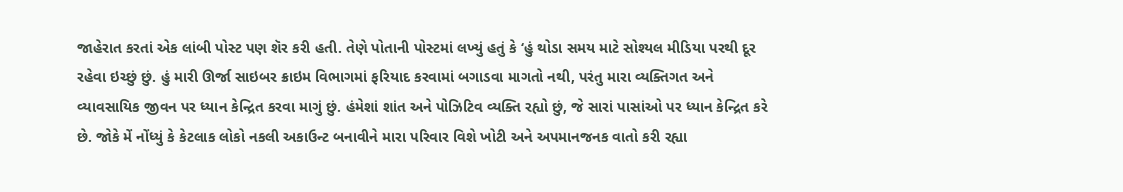જાહેરાત કરતાં એક લાંબી પોસ્ટ પણ શૅર કરી હતી. તેણે પોતાની પોસ્ટમાં લખ્યું હતું કે ‘હું થોડા સમય માટે સોશ્યલ મીડિયા પરથી દૂર રહેવા ઇચ્છું છું. હું મારી ઊર્જા સાઇબર ક્રાઇમ વિભાગમાં ફરિયાદ કરવામાં બગાડવા માગતો નથી, પરંતુ મારા વ્યક્તિગત અને વ્યાવસાયિક જીવન પર ધ્યાન કેન્દ્રિત કરવા માગું છું. હંમેશાં શાંત અને પોઝિટિવ વ્યક્તિ રહ્યો છું, જે સારાં પાસાંઓ પર ધ્યાન કેન્દ્રિત કરે છે. જોકે મેં નોંધ્યું કે કેટલાક લોકો નકલી અકાઉન્ટ બનાવીને મારા પરિવાર વિશે ખોટી અને અપમાનજનક વાતો કરી રહ્યા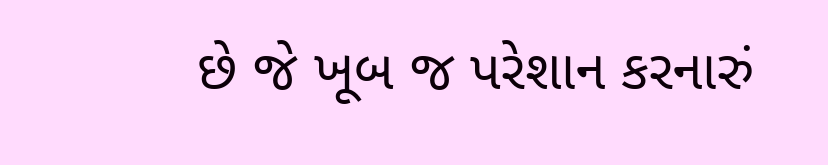છે જે ખૂબ જ પરેશાન કરનારું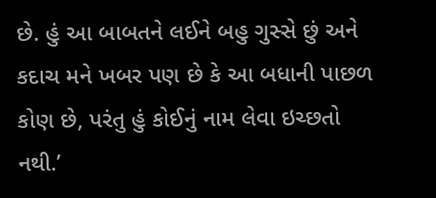છે. હું આ બાબતને લઈને બહુ ગુસ્સે છું અને કદાચ મને ખબર પણ છે કે આ બધાની પાછળ કોણ છે, પરંતુ હું કોઈનું નામ લેવા ઇચ્છતો નથી.’